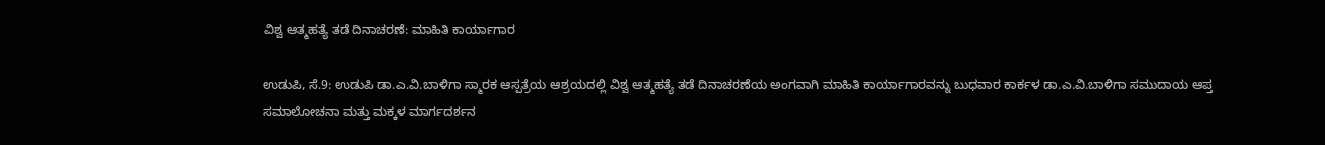ವಿಶ್ವ ಆತ್ಮಹತ್ಯೆ ತಡೆ ದಿನಾಚರಣೆ: ಮಾಹಿತಿ ಕಾರ್ಯಾಗಾರ

ಉಡುಪಿ, ಸೆ.9: ಉಡುಪಿ ಡಾ.ಎ.ವಿ.ಬಾಳಿಗಾ ಸ್ಮಾರಕ ಆಸ್ಪತ್ರೆಯ ಆಶ್ರಯದಲ್ಲಿ ವಿಶ್ವ ಆತ್ಮಹತ್ಯೆ ತಡೆ ದಿನಾಚರಣೆಯ ಅಂಗವಾಗಿ ಮಾಹಿತಿ ಕಾರ್ಯಾಗಾರವನ್ನು ಬುಧವಾರ ಕಾರ್ಕಳ ಡಾ.ಎ.ವಿ.ಬಾಳಿಗಾ ಸಮುದಾಯ ಆಪ್ತ ಸಮಾಲೋಚನಾ ಮತ್ತು ಮಕ್ಕಳ ಮಾರ್ಗದರ್ಶನ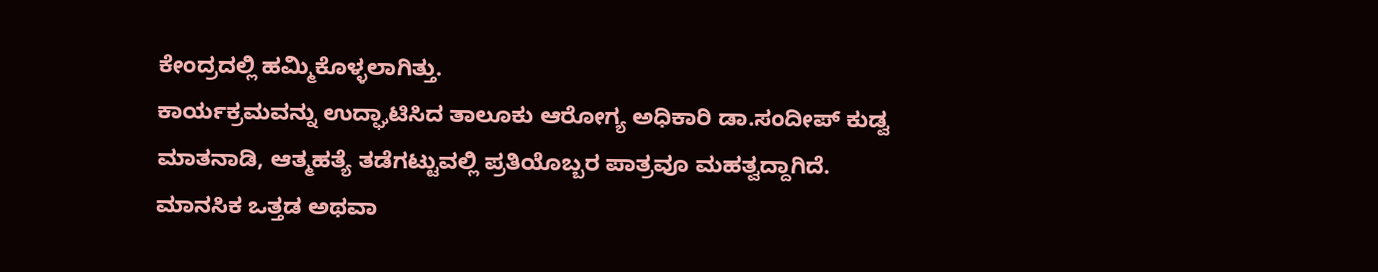ಕೇಂದ್ರದಲ್ಲಿ ಹಮ್ಮಿಕೊಳ್ಳಲಾಗಿತ್ತು.
ಕಾರ್ಯಕ್ರಮವನ್ನು ಉದ್ಘಾಟಿಸಿದ ತಾಲೂಕು ಆರೋಗ್ಯ ಅಧಿಕಾರಿ ಡಾ.ಸಂದೀಪ್ ಕುಡ್ವ ಮಾತನಾಡಿ, ಆತ್ಮಹತ್ಯೆ ತಡೆಗಟ್ಟುವಲ್ಲಿ ಪ್ರತಿಯೊಬ್ಬರ ಪಾತ್ರವೂ ಮಹತ್ವದ್ದಾಗಿದೆ. ಮಾನಸಿಕ ಒತ್ತಡ ಅಥವಾ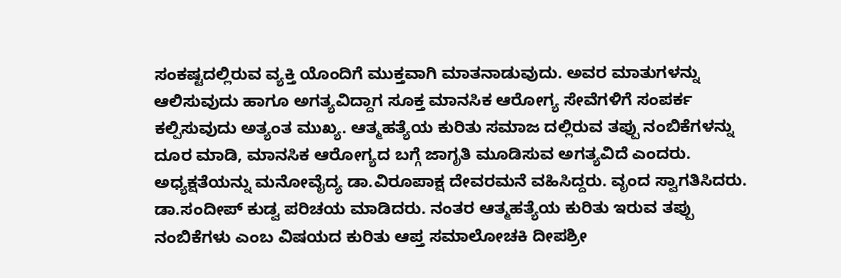ಸಂಕಷ್ಟದಲ್ಲಿರುವ ವ್ಯಕ್ತಿ ಯೊಂದಿಗೆ ಮುಕ್ತವಾಗಿ ಮಾತನಾಡುವುದು. ಅವರ ಮಾತುಗಳನ್ನು ಆಲಿಸುವುದು ಹಾಗೂ ಅಗತ್ಯವಿದ್ದಾಗ ಸೂಕ್ತ ಮಾನಸಿಕ ಆರೋಗ್ಯ ಸೇವೆಗಳಿಗೆ ಸಂಪರ್ಕ ಕಲ್ಪಿಸುವುದು ಅತ್ಯಂತ ಮುಖ್ಯ. ಆತ್ಮಹತ್ಯೆಯ ಕುರಿತು ಸಮಾಜ ದಲ್ಲಿರುವ ತಪ್ಪು ನಂಬಿಕೆಗಳನ್ನು ದೂರ ಮಾಡಿ, ಮಾನಸಿಕ ಆರೋಗ್ಯದ ಬಗ್ಗೆ ಜಾಗೃತಿ ಮೂಡಿಸುವ ಅಗತ್ಯವಿದೆ ಎಂದರು.
ಅಧ್ಯಕ್ಷತೆಯನ್ನು ಮನೋವೈದ್ಯ ಡಾ.ವಿರೂಪಾಕ್ಷ ದೇವರಮನೆ ವಹಿಸಿದ್ದರು. ವೃಂದ ಸ್ವಾಗತಿಸಿದರು. ಡಾ.ಸಂದೀಪ್ ಕುಡ್ವ ಪರಿಚಯ ಮಾಡಿದರು. ನಂತರ ಆತ್ಮಹತ್ಯೆಯ ಕುರಿತು ಇರುವ ತಪ್ಪು ನಂಬಿಕೆಗಳು ಎಂಬ ವಿಷಯದ ಕುರಿತು ಆಪ್ತ ಸಮಾಲೋಚಕಿ ದೀಪಶ್ರೀ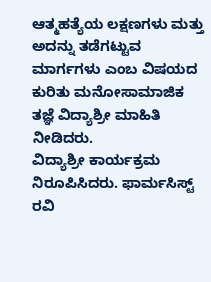ಆತ್ಮಹತ್ಯೆಯ ಲಕ್ಷಣಗಳು ಮತ್ತು ಅದನ್ನು ತಡೆಗಟ್ಟುವ ಮಾರ್ಗಗಳು ಎಂಬ ವಿಷಯದ ಕುರಿತು ಮನೋಸಾಮಾಜಿಕ ತಜ್ಞೆ ವಿದ್ಯಾಶ್ರೀ ಮಾಹಿತಿ ನೀಡಿದರು.
ವಿದ್ಯಾಶ್ರೀ ಕಾರ್ಯಕ್ರಮ ನಿರೂಪಿಸಿದರು. ಫಾರ್ಮಸಿಸ್ಟ್ ರವಿ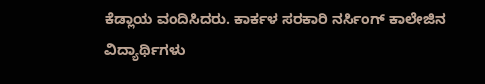ಕೆಡ್ಲಾಯ ವಂದಿಸಿದರು. ಕಾರ್ಕಳ ಸರಕಾರಿ ನರ್ಸಿಂಗ್ ಕಾಲೇಜಿನ ವಿದ್ಯಾರ್ಥಿಗಳು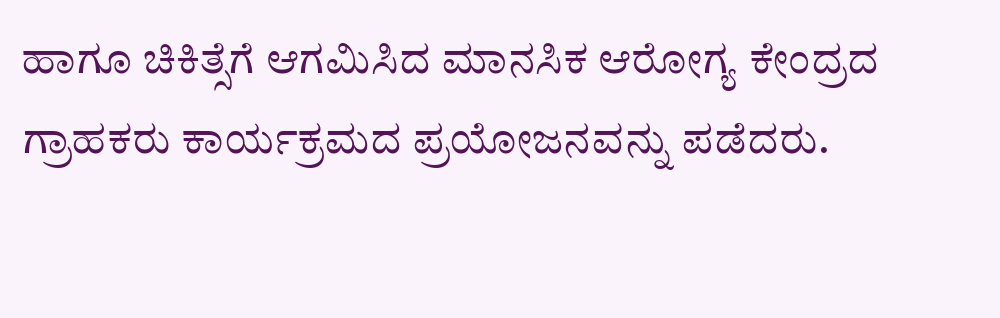ಹಾಗೂ ಚಿಕಿತ್ಸೆಗೆ ಆಗಮಿಸಿದ ಮಾನಸಿಕ ಆರೋಗ್ಯ ಕೇಂದ್ರದ ಗ್ರಾಹಕರು ಕಾರ್ಯಕ್ರಮದ ಪ್ರಯೋಜನವನ್ನು ಪಡೆದರು.